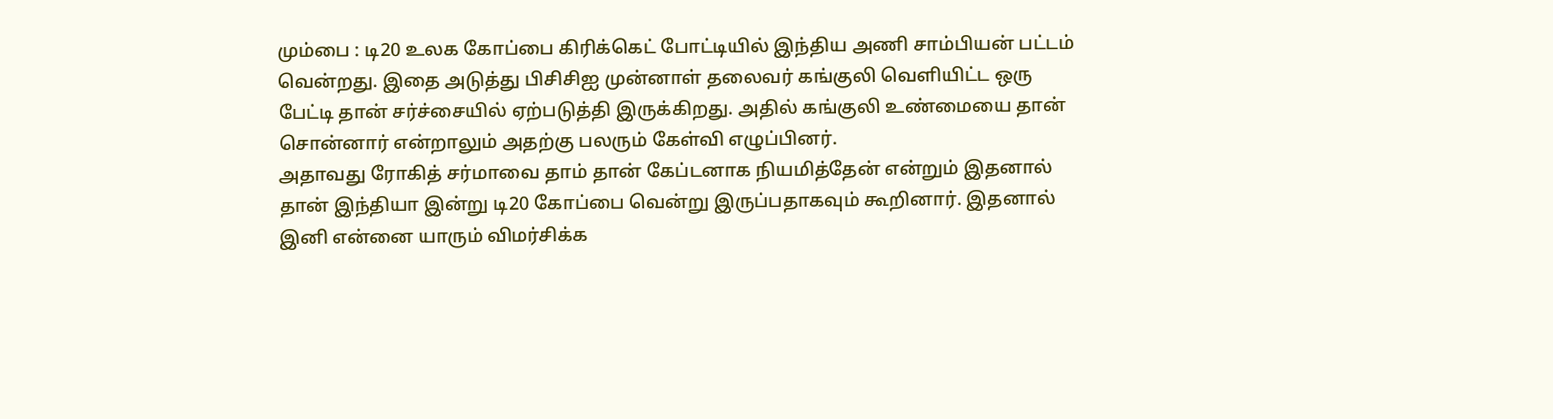மும்பை : டி20 உலக கோப்பை கிரிக்கெட் போட்டியில் இந்திய அணி சாம்பியன் பட்டம் வென்றது. இதை அடுத்து பிசிசிஐ முன்னாள் தலைவர் கங்குலி வெளியிட்ட ஒரு பேட்டி தான் சர்ச்சையில் ஏற்படுத்தி இருக்கிறது. அதில் கங்குலி உண்மையை தான் சொன்னார் என்றாலும் அதற்கு பலரும் கேள்வி எழுப்பினர்.
அதாவது ரோகித் சர்மாவை தாம் தான் கேப்டனாக நியமித்தேன் என்றும் இதனால் தான் இந்தியா இன்று டி20 கோப்பை வென்று இருப்பதாகவும் கூறினார். இதனால் இனி என்னை யாரும் விமர்சிக்க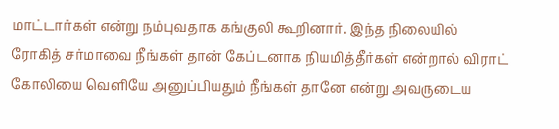மாட்டார்கள் என்று நம்புவதாக கங்குலி கூறினார். இந்த நிலையில் ரோகித் சர்மாவை நீங்கள் தான் கேப்டனாக நியமித்தீர்கள் என்றால் விராட் கோலியை வெளியே அனுப்பியதும் நீங்கள் தானே என்று அவருடைய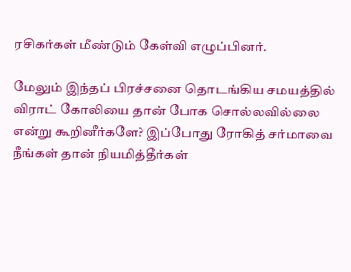ரசிகர்கள் மீண்டும் கேள்வி எழுப்பினர்.

மேலும் இந்தப் பிரச்சனை தொடங்கிய சமயத்தில் விராட் கோலியை தான் போக சொல்லவில்லை என்று கூறினீர்களே? இப்போது ரோகித் சர்மாவை நீங்கள் தான் நியமித்தீர்கள்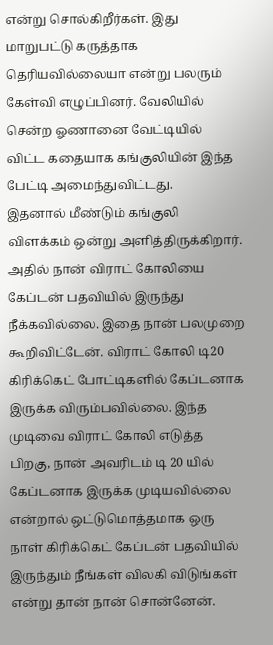என்று சொல்கிறீர்கள். இது மாறுபட்டு கருத்தாக தெரியவில்லையா என்று பலரும் கேள்வி எழுப்பினர். வேலியில் சென்ற ஓணானை வேட்டியில் விட்ட கதையாக கங்குலியின் இந்த பேட்டி அமைந்துவிட்டது.
இதனால் மீண்டும் கங்குலி விளக்கம் ஒன்று அளித்திருக்கிறார். அதில் நான் விராட் கோலியை கேப்டன் பதவியில் இருந்து நீக்கவில்லை. இதை நான் பலமுறை கூறிவிட்டேன். விராட் கோலி டி20 கிரிக்கெட் போட்டிகளில் கேப்டனாக இருக்க விரும்பவில்லை. இந்த முடிவை விராட் கோலி எடுத்த பிறகு, நான் அவரிடம் டி 20 யில் கேப்டனாக இருக்க முடியவில்லை என்றால் ஒட்டுமொத்தமாக ஒரு நாள் கிரிக்கெட் கேப்டன் பதவியில் இருந்தும் நீங்கள் விலகி விடுங்கள் என்று தான் நான் சொன்னேன்.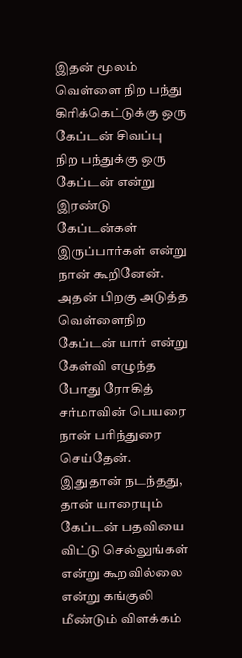இதன் மூலம் வெள்ளை நிற பந்து கிரிக்கெட்டுக்கு ஒரு கேப்டன் சிவப்பு நிற பந்துக்கு ஒரு கேப்டன் என்று இரண்டு கேப்டன்கள் இருப்பார்கள் என்று நான் கூறினேன். அதன் பிறகு அடுத்த வெள்ளைநிற கேப்டன் யார் என்று கேள்வி எழுந்த போது ரோகித் சர்மாவின் பெயரை நான் பரிந்துரை செய்தேன்.
இதுதான் நடந்தது, தான் யாரையும் கேப்டன் பதவியை விட்டு செல்லுங்கள் என்று கூறவில்லை என்று கங்குலி மீண்டும் விளக்கம்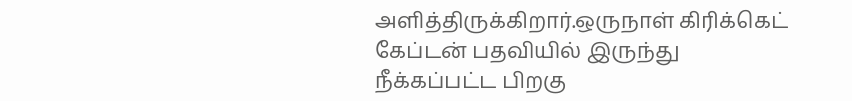அளித்திருக்கிறார்.ஒருநாள் கிரிக்கெட் கேப்டன் பதவியில் இருந்து நீக்கப்பட்ட பிறகு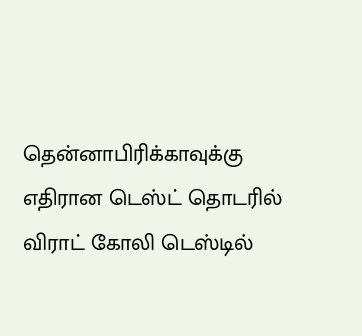தென்னாபிரிக்காவுக்கு எதிரான டெஸ்ட் தொடரில் விராட் கோலி டெஸ்டில்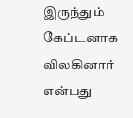இருந்தும் கேப்டனாக விலகினார் என்பது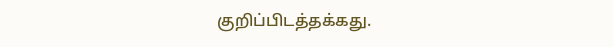குறிப்பிடத்தக்கது.